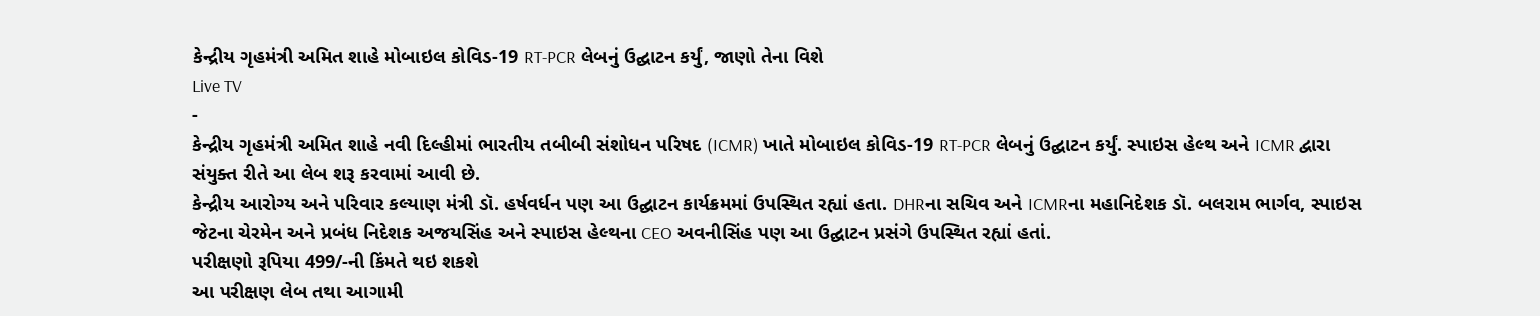કેન્દ્રીય ગૃહમંત્રી અમિત શાહે મોબાઇલ કોવિડ-19 RT-PCR લેબનું ઉદ્ઘાટન કર્યું, જાણો તેના વિશે
Live TV
-
કેન્દ્રીય ગૃહમંત્રી અમિત શાહે નવી દિલ્હીમાં ભારતીય તબીબી સંશોધન પરિષદ (ICMR) ખાતે મોબાઇલ કોવિડ-19 RT-PCR લેબનું ઉદ્ઘાટન કર્યું. સ્પાઇસ હેલ્થ અને ICMR દ્વારા સંયુક્ત રીતે આ લેબ શરૂ કરવામાં આવી છે.
કેન્દ્રીય આરોગ્ય અને પરિવાર કલ્યાણ મંત્રી ડૉ. હર્ષવર્ધન પણ આ ઉદ્ઘાટન કાર્યક્રમમાં ઉપસ્થિત રહ્યાં હતા. DHRના સચિવ અને ICMRના મહાનિદેશક ડૉ. બલરામ ભાર્ગવ, સ્પાઇસ જેટના ચેરમેન અને પ્રબંધ નિદેશક અજયસિંહ અને સ્પાઇસ હેલ્થના CEO અવનીસિંહ પણ આ ઉદ્ઘાટન પ્રસંગે ઉપસ્થિત રહ્યાં હતાં.
પરીક્ષણો રૂપિયા 499/-ની કિંમતે થઇ શકશે
આ પરીક્ષણ લેબ તથા આગામી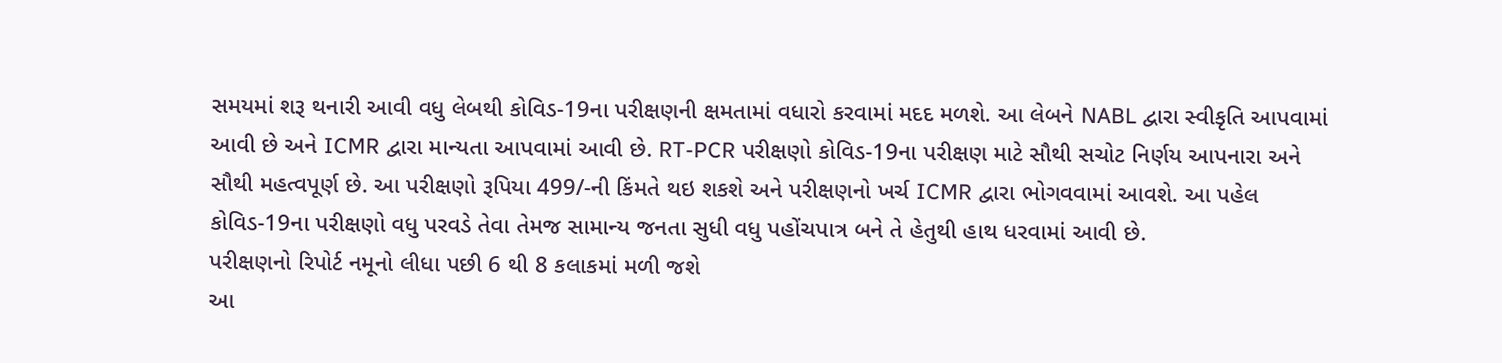સમયમાં શરૂ થનારી આવી વધુ લેબથી કોવિડ-19ના પરીક્ષણની ક્ષમતામાં વધારો કરવામાં મદદ મળશે. આ લેબને NABL દ્વારા સ્વીકૃતિ આપવામાં આવી છે અને ICMR દ્વારા માન્યતા આપવામાં આવી છે. RT-PCR પરીક્ષણો કોવિડ-19ના પરીક્ષણ માટે સૌથી સચોટ નિર્ણય આપનારા અને સૌથી મહત્વપૂર્ણ છે. આ પરીક્ષણો રૂપિયા 499/-ની કિંમતે થઇ શકશે અને પરીક્ષણનો ખર્ચ ICMR દ્વારા ભોગવવામાં આવશે. આ પહેલ કોવિડ-19ના પરીક્ષણો વધુ પરવડે તેવા તેમજ સામાન્ય જનતા સુધી વધુ પહોંચપાત્ર બને તે હેતુથી હાથ ધરવામાં આવી છે.
પરીક્ષણનો રિપોર્ટ નમૂનો લીધા પછી 6 થી 8 કલાકમાં મળી જશે
આ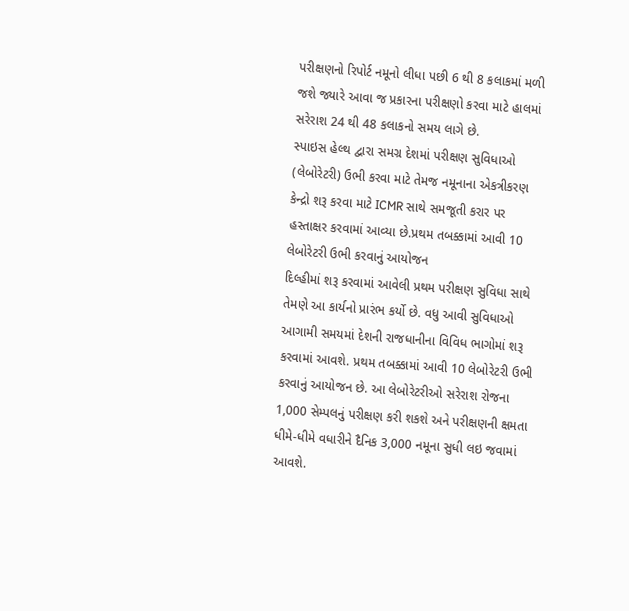પરીક્ષણનો રિપોર્ટ નમૂનો લીધા પછી 6 થી 8 કલાકમાં મળી જશે જ્યારે આવા જ પ્રકારના પરીક્ષણો કરવા માટે હાલમાં સરેરાશ 24 થી 48 કલાકનો સમય લાગે છે.
સ્પાઇસ હેલ્થ દ્વારા સમગ્ર દેશમાં પરીક્ષણ સુવિધાઓ (લેબોરેટરી) ઉભી કરવા માટે તેમજ નમૂનાના એકત્રીકરણ કેન્દ્રો શરૂ કરવા માટે ICMR સાથે સમજૂતી કરાર પર હસ્તાક્ષર કરવામાં આવ્યા છે.પ્રથમ તબક્કામાં આવી 10 લેબોરેટરી ઉભી કરવાનું આયોજન
દિલ્હીમાં શરૂ કરવામાં આવેલી પ્રથમ પરીક્ષણ સુવિધા સાથે તેમણે આ કાર્યનો પ્રારંભ કર્યો છે. વધુ આવી સુવિધાઓ આગામી સમયમાં દેશની રાજધાનીના વિવિધ ભાગોમાં શરૂ કરવામાં આવશે. પ્રથમ તબક્કામાં આવી 10 લેબોરેટરી ઉભી કરવાનું આયોજન છે. આ લેબોરેટરીઓ સરેરાશ રોજના 1,000 સેમ્પલનું પરીક્ષણ કરી શકશે અને પરીક્ષણની ક્ષમતા ધીમે-ધીમે વધારીને દૈનિક 3,000 નમૂના સુધી લઇ જવામાં આવશે.